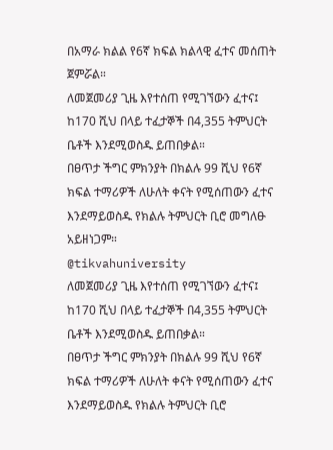በአማራ ክልል የ6ኛ ክፍል ክልላዊ ፈተና መሰጠት ጀምሯል።
ለመጀመሪያ ጊዜ እየተሰጠ የሚገኘውን ፈተና፤ ከ170 ሺህ በላይ ተፈታኞች በ4,355 ትምህርት ቤቶች እንደሚወስዱ ይጠበቃል።
በፀጥታ ችግር ምክንያት በክልሉ 99 ሺህ የ6ኛ ክፍል ተማሪዎች ለሁለት ቀናት የሚሰጠውን ፈተና እንደማይወስዱ የክልሉ ትምህርት ቢሮ መግለፁ አይዘነጋም።
@tikvahuniversity
ለመጀመሪያ ጊዜ እየተሰጠ የሚገኘውን ፈተና፤ ከ170 ሺህ በላይ ተፈታኞች በ4,355 ትምህርት ቤቶች እንደሚወስዱ ይጠበቃል።
በፀጥታ ችግር ምክንያት በክልሉ 99 ሺህ የ6ኛ ክፍል ተማሪዎች ለሁለት ቀናት የሚሰጠውን ፈተና እንደማይወስዱ የክልሉ ትምህርት ቢሮ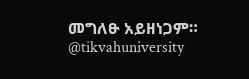መግለፁ አይዘነጋም።
@tikvahuniversity